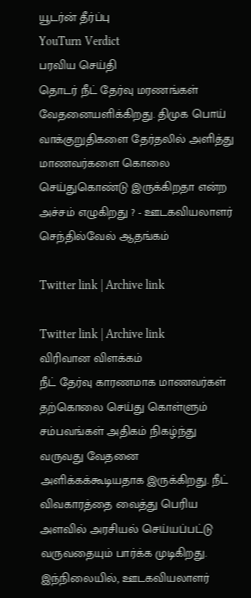யூடர்ன் தீர்ப்பு
YouTurn Verdict
பரவிய செய்தி
தொடர் நீட் தேர்வு மரணங்கள் வேதனையளிக்கிறது. திமுக பொய் வாக்குறுதிகளை தேர்தலில் அளித்து மாணவர்களை கொலை செய்துகொண்டு இருக்கிறதா என்ற அச்சம் எழுகிறது ? - ஊடகவியலாளர் செந்தில்வேல் ஆதங்கம்

Twitter link | Archive link

Twitter link | Archive link
விரிவான விளக்கம்
நீட் தேர்வு காரணமாக மாணவர்கள் தற்கொலை செய்து கொள்ளும் சம்பவங்கள் அதிகம் நிகழ்ந்து வருவது வேதனை அளிக்கக்கூடியதாக இருக்கிறது. நீட் விவகாரத்தை வைத்து பெரிய அளவில் அரசியல் செய்யப்பட்டு வருவதையும் பார்க்க முடிகிறது.
இந்நிலையில், ஊடகவியலாளர்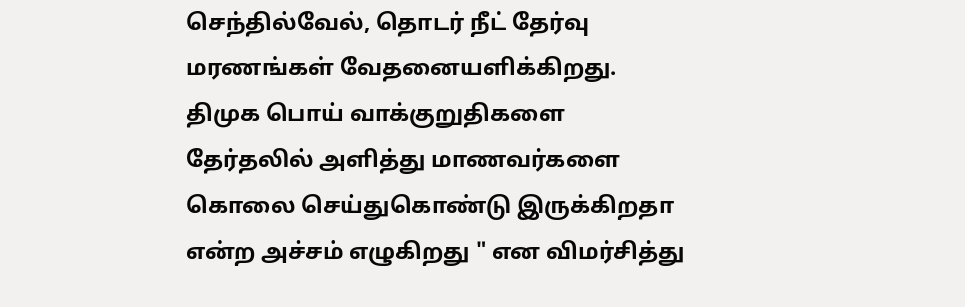செந்தில்வேல், தொடர் நீட் தேர்வு மரணங்கள் வேதனையளிக்கிறது. திமுக பொய் வாக்குறுதிகளை தேர்தலில் அளித்து மாணவர்களை கொலை செய்துகொண்டு இருக்கிறதா என்ற அச்சம் எழுகிறது " என விமர்சித்து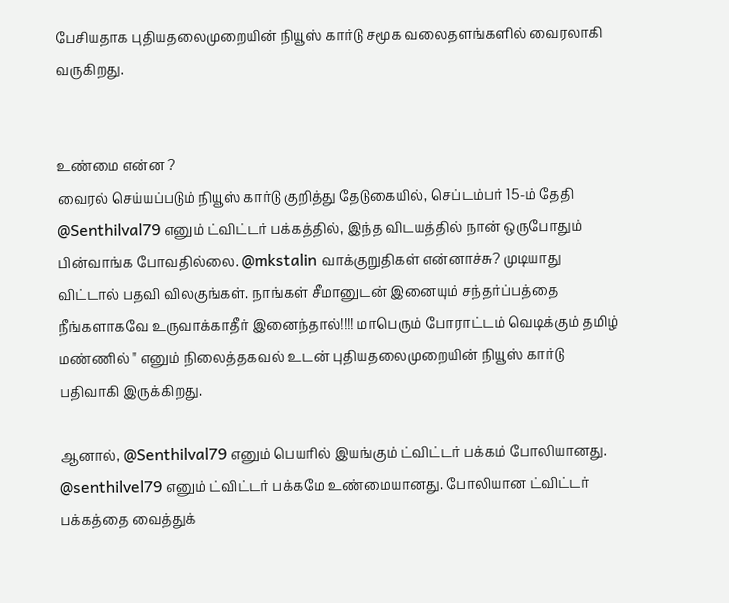பேசியதாக புதியதலைமுறையின் நியூஸ் கார்டு சமூக வலைதளங்களில் வைரலாகி வருகிறது.


உண்மை என்ன ?
வைரல் செய்யப்படும் நியூஸ் கார்டு குறித்து தேடுகையில், செப்டம்பர் 15-ம் தேதி @Senthilval79 எனும் ட்விட்டர் பக்கத்தில், இந்த விடயத்தில் நான் ஒருபோதும் பின்வாங்க போவதில்லை. @mkstalin வாக்குறுதிகள் என்னாச்சு? முடியாது விட்டால் பதவி விலகுங்கள். நாங்கள் சீமானுடன் இனையும் சந்தர்ப்பத்தை நீங்களாகவே உருவாக்காதீர் இனைந்தால்!!!! மாபெரும் போராட்டம் வெடிக்கும் தமிழ் மண்ணில் " எனும் நிலைத்தகவல் உடன் புதியதலைமுறையின் நியூஸ் கார்டு பதிவாகி இருக்கிறது.

ஆனால், @Senthilval79 எனும் பெயரில் இயங்கும் ட்விட்டர் பக்கம் போலியானது. @senthilvel79 எனும் ட்விட்டர் பக்கமே உண்மையானது. போலியான ட்விட்டர் பக்கத்தை வைத்துக்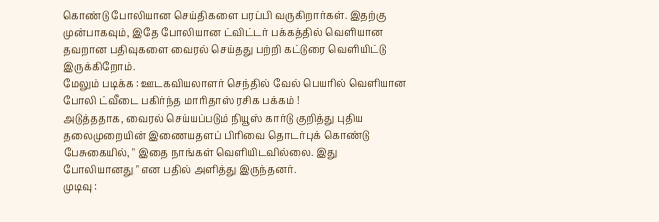கொண்டு போலியான செய்திகளை பரப்பி வருகிறார்கள். இதற்கு முன்பாகவும், இதே போலியான ட்விட்டர் பக்கத்தில் வெளியான தவறான பதிவுகளை வைரல் செய்தது பற்றி கட்டுரை வெளியிட்டு இருக்கிறோம்.
மேலும் படிக்க : ஊடகவியலாளர் செந்தில் வேல் பெயரில் வெளியான போலி ட்வீடை பகிர்ந்த மாரிதாஸ் ரசிக பக்கம் !
அடுத்ததாக, வைரல் செய்யப்படும் நியூஸ் கார்டு குறித்து புதிய தலைமுறையின் இணையதளப் பிரிவை தொடர்புக் கொண்டு பேசுகையில், " இதை நாங்கள் வெளியிடவில்லை. இது போலியானது " என பதில் அளித்து இருந்தனர்.
முடிவு :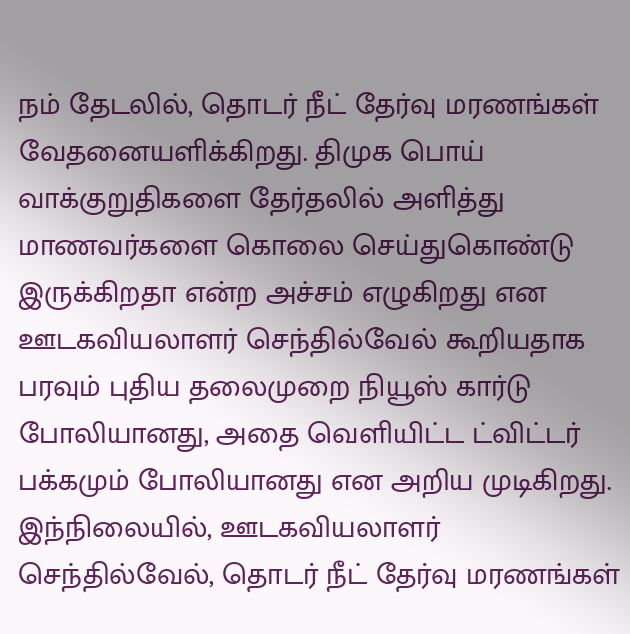நம் தேடலில், தொடர் நீட் தேர்வு மரணங்கள் வேதனையளிக்கிறது. திமுக பொய் வாக்குறுதிகளை தேர்தலில் அளித்து மாணவர்களை கொலை செய்துகொண்டு இருக்கிறதா என்ற அச்சம் எழுகிறது என ஊடகவியலாளர் செந்தில்வேல் கூறியதாக பரவும் புதிய தலைமுறை நியூஸ் கார்டு போலியானது, அதை வெளியிட்ட ட்விட்டர் பக்கமும் போலியானது என அறிய முடிகிறது.
இந்நிலையில், ஊடகவியலாளர் செந்தில்வேல், தொடர் நீட் தேர்வு மரணங்கள்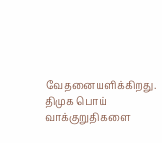வேதனையளிக்கிறது. திமுக பொய் வாக்குறுதிகளை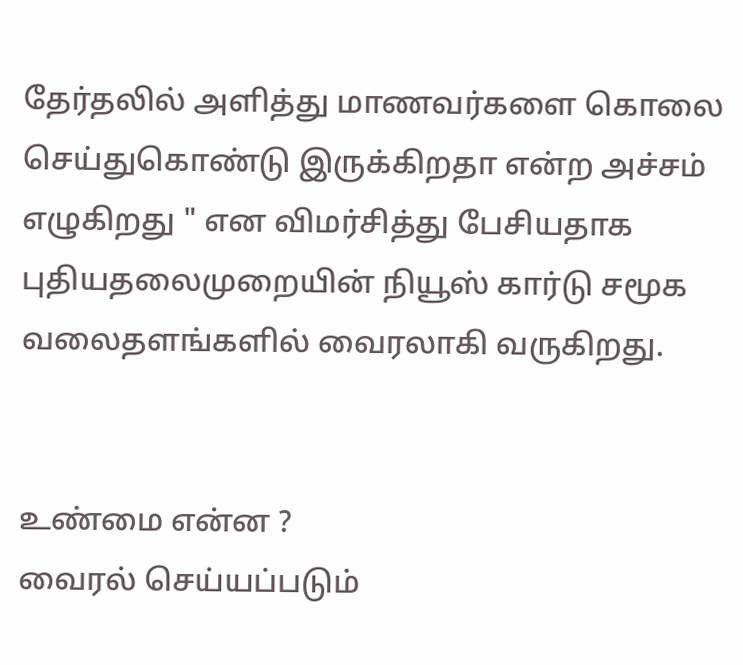தேர்தலில் அளித்து மாணவர்களை கொலை செய்துகொண்டு இருக்கிறதா என்ற அச்சம் எழுகிறது " என விமர்சித்து பேசியதாக புதியதலைமுறையின் நியூஸ் கார்டு சமூக வலைதளங்களில் வைரலாகி வருகிறது.


உண்மை என்ன ?
வைரல் செய்யப்படும்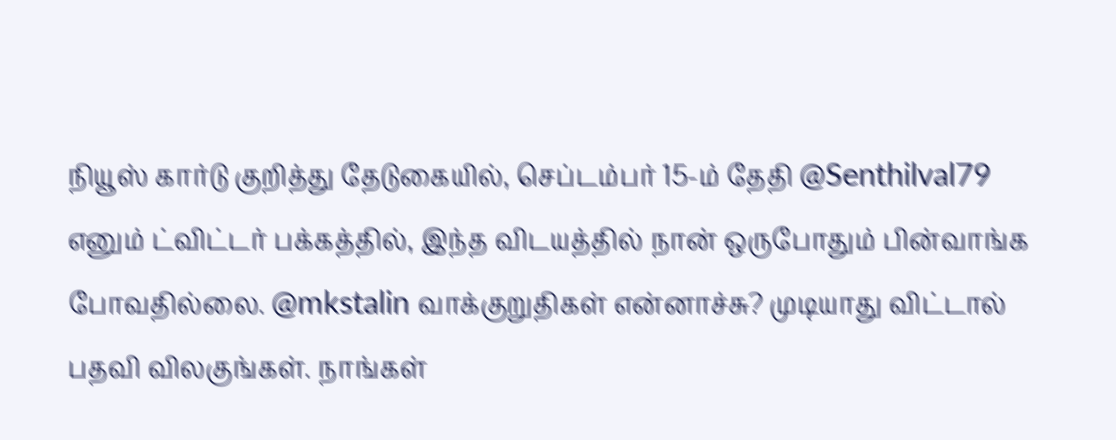நியூஸ் கார்டு குறித்து தேடுகையில், செப்டம்பர் 15-ம் தேதி @Senthilval79 எனும் ட்விட்டர் பக்கத்தில், இந்த விடயத்தில் நான் ஒருபோதும் பின்வாங்க போவதில்லை. @mkstalin வாக்குறுதிகள் என்னாச்சு? முடியாது விட்டால் பதவி விலகுங்கள். நாங்கள்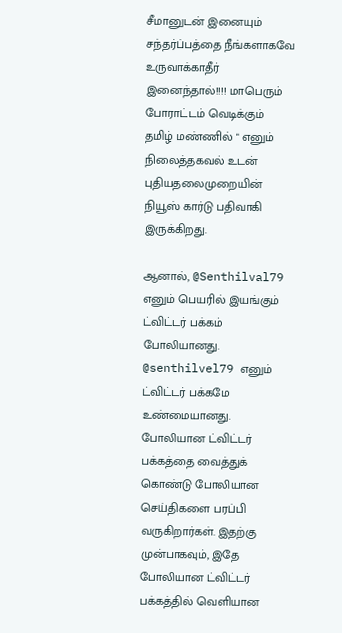சீமானுடன் இனையும் சந்தர்ப்பத்தை நீங்களாகவே உருவாக்காதீர் இனைந்தால்!!!! மாபெரும் போராட்டம் வெடிக்கும் தமிழ் மண்ணில் " எனும் நிலைத்தகவல் உடன் புதியதலைமுறையின் நியூஸ் கார்டு பதிவாகி இருக்கிறது.

ஆனால், @Senthilval79 எனும் பெயரில் இயங்கும் ட்விட்டர் பக்கம் போலியானது. @senthilvel79 எனும் ட்விட்டர் பக்கமே உண்மையானது. போலியான ட்விட்டர் பக்கத்தை வைத்துக் கொண்டு போலியான செய்திகளை பரப்பி வருகிறார்கள். இதற்கு முன்பாகவும், இதே போலியான ட்விட்டர் பக்கத்தில் வெளியான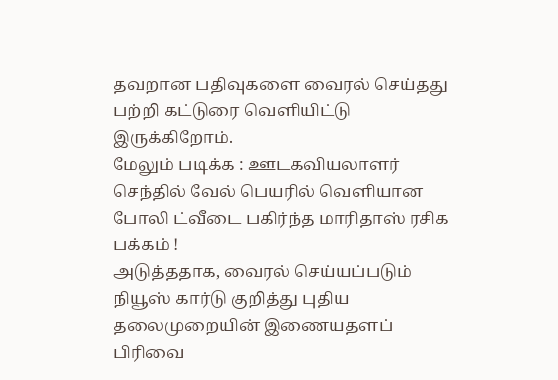தவறான பதிவுகளை வைரல் செய்தது பற்றி கட்டுரை வெளியிட்டு இருக்கிறோம்.
மேலும் படிக்க : ஊடகவியலாளர் செந்தில் வேல் பெயரில் வெளியான போலி ட்வீடை பகிர்ந்த மாரிதாஸ் ரசிக பக்கம் !
அடுத்ததாக, வைரல் செய்யப்படும் நியூஸ் கார்டு குறித்து புதிய தலைமுறையின் இணையதளப் பிரிவை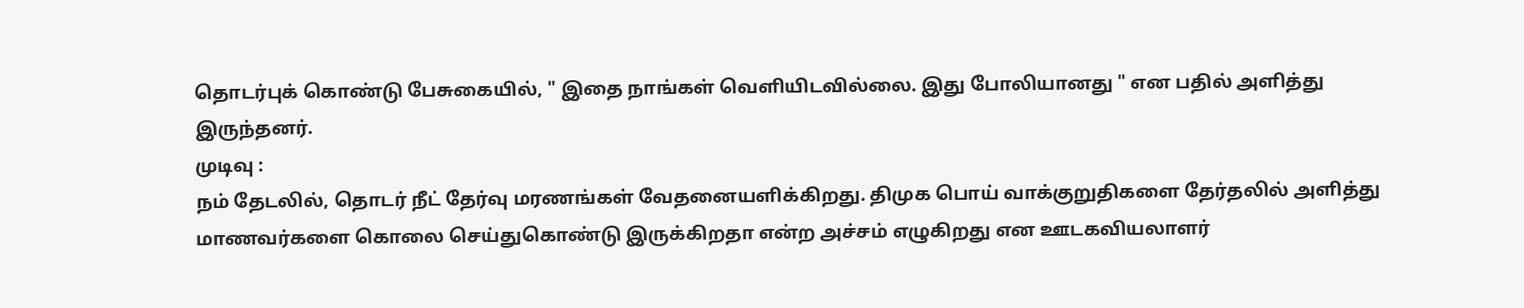தொடர்புக் கொண்டு பேசுகையில், " இதை நாங்கள் வெளியிடவில்லை. இது போலியானது " என பதில் அளித்து இருந்தனர்.
முடிவு :
நம் தேடலில், தொடர் நீட் தேர்வு மரணங்கள் வேதனையளிக்கிறது. திமுக பொய் வாக்குறுதிகளை தேர்தலில் அளித்து மாணவர்களை கொலை செய்துகொண்டு இருக்கிறதா என்ற அச்சம் எழுகிறது என ஊடகவியலாளர்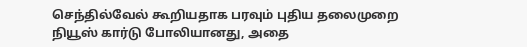செந்தில்வேல் கூறியதாக பரவும் புதிய தலைமுறை நியூஸ் கார்டு போலியானது, அதை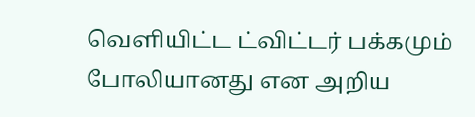வெளியிட்ட ட்விட்டர் பக்கமும் போலியானது என அறிய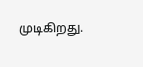முடிகிறது.